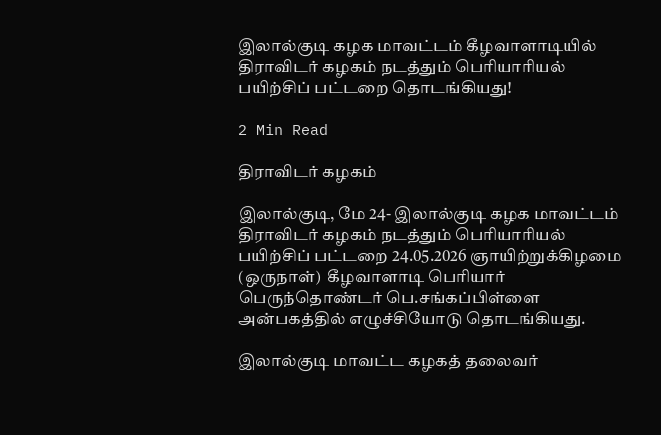இலால்குடி கழக மாவட்டம் கீழவாளாடியில் திராவிடர் கழகம் நடத்தும் பெரியாரியல் பயிற்சிப் பட்டறை தொடங்கியது!

2 Min Read

திராவிடர் கழகம்

இலால்குடி, மே 24- இலால்குடி கழக மாவட்டம் திராவிடர் கழகம் நடத்தும் பெரியாரியல் பயிற்சிப் பட்டறை 24.05.2026 ஞாயிற்றுக்கிழமை (ஒருநாள்)  கீழவாளாடி பெரியார் பெருந்தொண்டர் பெ.சங்கப்பிள்ளை அன்பகத்தில் எழுச்சியோடு தொடங்கியது.

இலால்குடி மாவட்ட கழகத் தலைவர்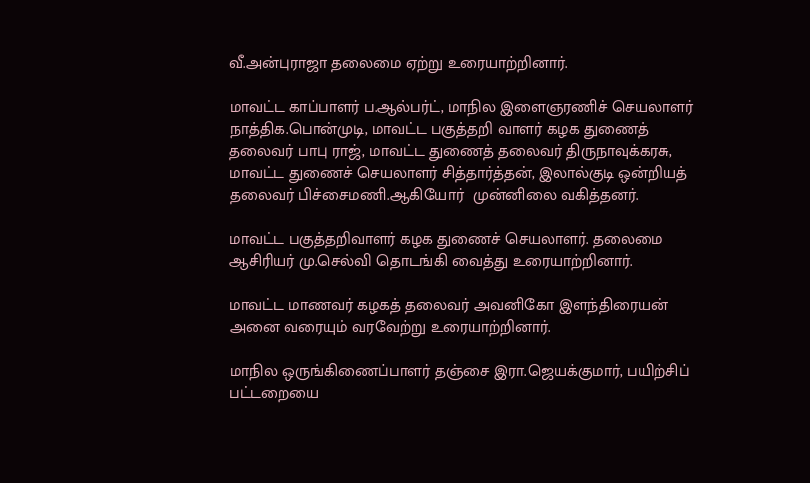வீ.அன்புராஜா தலைமை ஏற்று உரையாற்றினார்.

மாவட்ட காப்பாளர் ப.ஆல்பர்ட், மாநில இளைஞரணிச் செயலாளர் நாத்திக.பொன்முடி, மாவட்ட பகுத்தறி வாளர் கழக துணைத் தலைவர் பாபு ராஜ், மாவட்ட துணைத் தலைவர் திருநாவுக்கரசு, மாவட்ட துணைச் செயலாளர் சித்தார்த்தன், இலால்குடி ஒன்றியத் தலைவர் பிச்சைமணி.ஆகியோர்  முன்னிலை வகித்தனர்.

மாவட்ட பகுத்தறிவாளர் கழக துணைச் செயலாளர். தலைமை ஆசிரியர் மு.செல்வி தொடங்கி வைத்து உரையாற்றினார்.

மாவட்ட மாணவர் கழகத் தலைவர் அவனிகோ இளந்திரையன் அனை வரையும் வரவேற்று உரையாற்றினார்.

மாநில ஒருங்கிணைப்பாளர் தஞ்சை இரா.ஜெயக்குமார், பயிற்சிப் பட்டறையை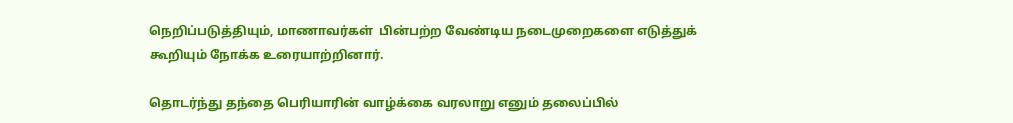நெறிப்படுத்தியும், மாணாவர்கள்  பின்பற்ற வேண்டிய நடைமுறைகளை எடுத்துக் கூறியும் நோக்க உரையாற்றினார்.

தொடர்ந்து தந்தை பெரியாரின் வாழ்க்கை வரலாறு எனும் தலைப்பில்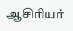ஆசிரியர்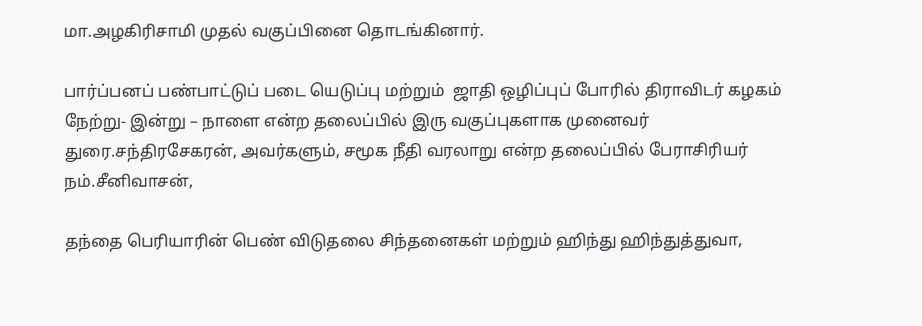மா.அழகிரிசாமி முதல் வகுப்பினை தொடங்கினார்.

பார்ப்பனப் பண்பாட்டுப் படை யெடுப்பு மற்றும்  ஜாதி ஒழிப்புப் போரில் திராவிடர் கழகம் நேற்று- இன்று – நாளை என்ற தலைப்பில் இரு வகுப்புகளாக முனைவர் துரை.சந்திரசேகரன், அவர்களும், சமூக நீதி வரலாறு என்ற தலைப்பில் பேராசிரியர் நம்.சீனிவாசன்,

தந்தை பெரியாரின் பெண் விடுதலை சிந்தனைகள் மற்றும் ஹிந்து ஹிந்துத்துவா,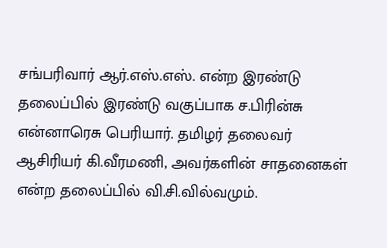சங்பரிவார் ஆர்.எஸ்.எஸ். என்ற இரண்டு தலைப்பில் இரண்டு வகுப்பாக ச.பிரின்சு என்னாரெசு பெரியார். தமிழர் தலைவர் ஆசிரியர் கி.வீரமணி, அவர்களின் சாதனைகள் என்ற தலைப்பில் வி.சி.வில்வமும்.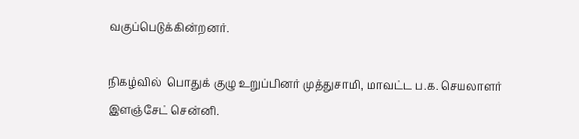வகுப்பெடுக்கின்றனர்.

நிகழ்வில்  பொதுக் குழு உறுப்பினர் முத்துசாமி, மாவட்ட ப.க. செயலாளர் இளஞ்சேட் சென்னி.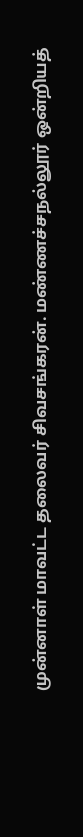முன்னாள் மாவட்ட தலைவர் சிவசங்கரன். மண்ணச்சநல்லூர் ஒன்றியத்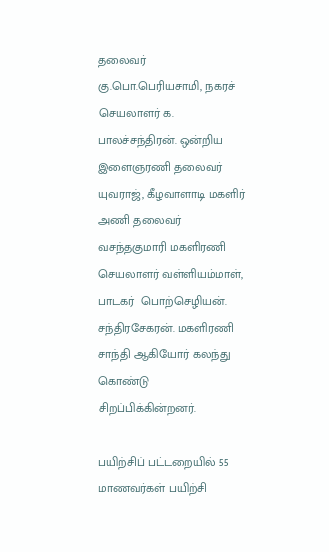தலைவர் கு.பொ.பெரியசாமி, நகரச் செயலாளர் க. பாலச்சந்திரன். ஒன்றிய இளைஞரணி தலைவர் யுவராஜ், கீழவாளாடி மகளிர் அணி தலைவர் வசந்தகுமாரி மகளிரணி செயலாளர் வள்ளியம்மாள், பாடகர்  பொற்செழியன். சந்திரசேகரன். மகளிரணி சாந்தி ஆகியோர் கலந்து கொண்டு சிறப்பிக்கின்றனர்.

பயிற்சிப் பட்டறையில் 55 மாணவர்கள் பயிற்சி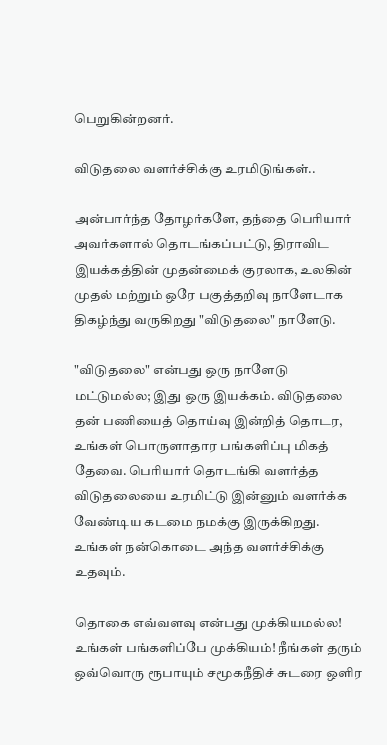பெறுகின்றனர்.

விடுதலை வளர்ச்சிக்கு உரமிடுங்கள்..

அன்பார்ந்த தோழர்களே, தந்தை பெரியார் அவர்களால் தொடங்கப்பட்டு, திராவிட இயக்கத்தின் முதன்மைக் குரலாக, உலகின் முதல் மற்றும் ஒரே பகுத்தறிவு நாளேடாக திகழ்ந்து வருகிறது "விடுதலை" நாளேடு.

"விடுதலை" என்பது ஒரு நாளேடு மட்டுமல்ல; இது ஒரு இயக்கம். விடுதலை தன் பணியைத் தொய்வு இன்றித் தொடர, உங்கள் பொருளாதார பங்களிப்பு மிகத் தேவை. பெரியார் தொடங்கி வளர்த்த விடுதலையை உரமிட்டு இன்னும் வளர்க்க வேண்டிய கடமை நமக்கு இருக்கிறது. உங்கள் நன்கொடை அந்த வளர்ச்சிக்கு உதவும்.

தொகை எவ்வளவு என்பது முக்கியமல்ல! உங்கள் பங்களிப்பே முக்கியம்! நீங்கள் தரும் ஒவ்வொரு ரூபாயும் சமூகநீதிச் சுடரை ஒளிர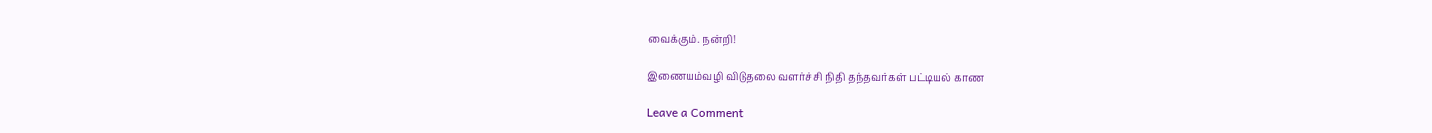வைக்கும். நன்றி!

இணையம்வழி விடுதலை வளர்ச்சி நிதி தந்தவர்கள் பட்டியல் காண

Leave a Comment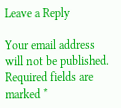Leave a Reply

Your email address will not be published. Required fields are marked *